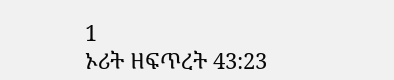1
ኦሪት ዘፍጥረት 43:23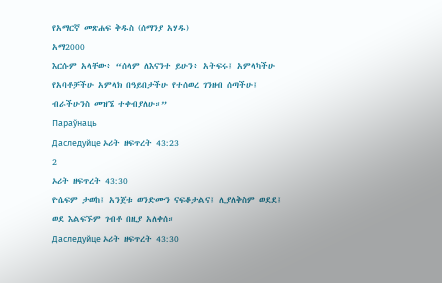የአማርኛ መጽሐፍ ቅዱስ (ሰማንያ አሃዱ)
አማ2000
እርሱም አላቸው፥ “ሰላም ለእናንተ ይሁን፥ አትፍሩ፤ አምላካችሁ የአባቶቻችሁ አምላክ በዓይበታችሁ የተሰወረ ገንዘብ ሰጣችሁ፤ ብራችሁንስ መዝኜ ተቀብያለሁ።”
Параўнаць
Даследуйце ኦሪት ዘፍጥረት 43:23
2
ኦሪት ዘፍጥረት 43:30
ዮሴፍም ታወከ፤ አንጀቱ ወንድሙን ናፍቆታልና፤ ሊያለቅስም ወደደ፤ ወደ እልፍኙም ገብቶ በዚያ አለቀሰ።
Даследуйце ኦሪት ዘፍጥረት 43:30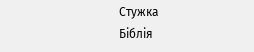Стужка
Біблія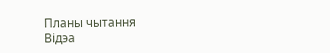Планы чытання
Відэа